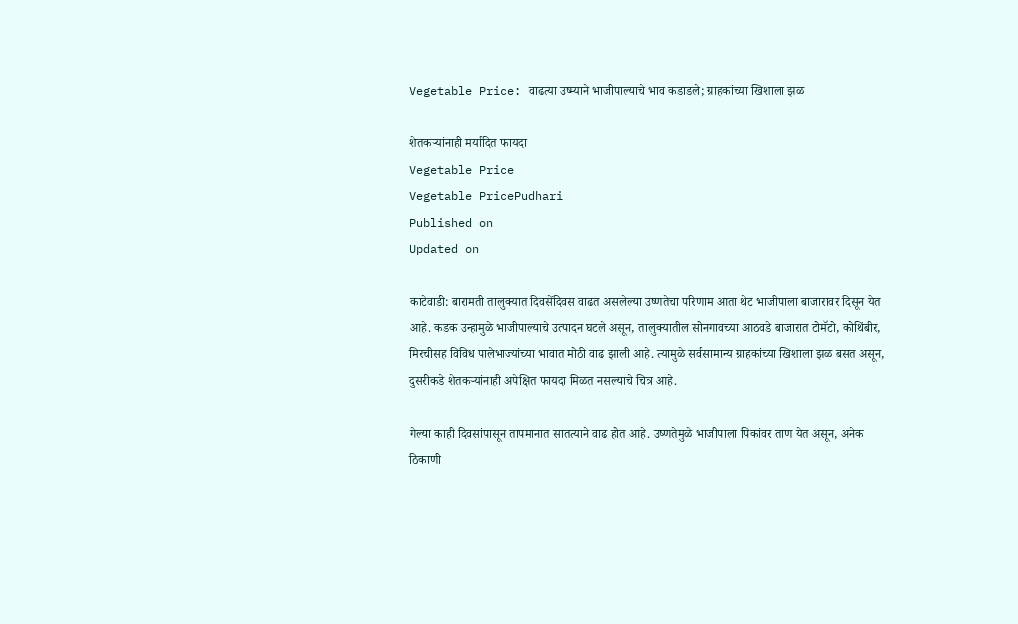Vegetable Price: वाढत्या उष्म्याने भाजीपाल्याचे भाव कडाडले; ग्राहकांच्या खिशाला झळ

शेतकऱ्यांनाही मर्यादित फायदा
Vegetable Price
Vegetable PricePudhari
Published on
Updated on

काटेवाडी: बारामती तालुक्यात दिवसेंदिवस वाढत असलेल्या उष्णतेचा परिणाम आता थेट भाजीपाला बाजारावर दिसून येत आहे. कडक उन्हामुळे भाजीपाल्याचे उत्पादन घटले असून, तालुक्यातील सोनगावच्या आठवडे बाजारात टोमॅटो, कोथिंबीर, मिरचीसह विविध पालेभाज्यांच्या भावात मोठी वाढ झाली आहे. त्यामुळे सर्वसामान्य ग्राहकांच्या खिशाला झळ बसत असून, दुसरीकडे शेतकऱ्यांनाही अपेक्षित फायदा मिळत नसल्याचे चित्र आहे.

गेल्या काही दिवसांपासून तापमानात सातत्याने वाढ होत आहे. उष्णतेमुळे भाजीपाला पिकांवर ताण येत असून, अनेक ठिकाणी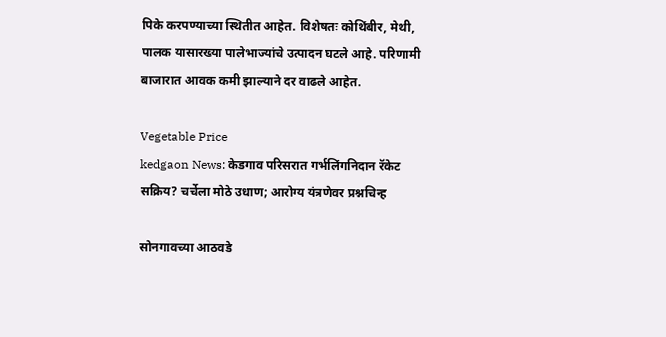पिके करपण्याच्या स्थितीत आहेत. विशेषतः कोथिंबीर, मेथी, पालक यासारख्या पालेभाज्यांचे उत्पादन घटले आहे. परिणामी बाजारात आवक कमी झाल्याने दर वाढले आहेत.

Vegetable Price
kedgaon News: केडगाव परिसरात गर्भलिंगनिदान रॅकेट सक्रिय? चर्चेला मोठे उधाण; आरोग्य यंत्रणेवर प्रश्नचिन्ह

सोनगावच्या आठवडे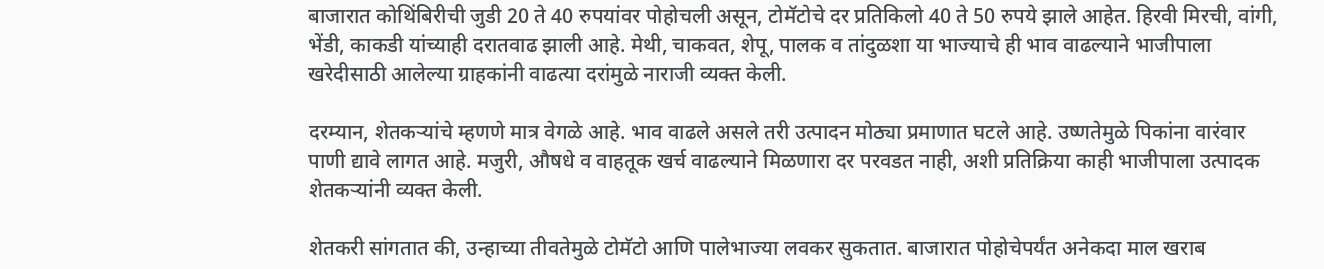बाजारात कोथिंबिरीची जुडी 20 ते 40 रुपयांवर पोहोचली असून, टोमॅटोचे दर प्रतिकिलो 40 ते 50 रुपये झाले आहेत. हिरवी मिरची, वांगी, भेंडी, काकडी यांच्याही दरातवाढ झाली आहे. मेथी, चाकवत, शेपू, पालक व तांदुळशा या भाज्याचे ही भाव वाढल्याने भाजीपाला खरेदीसाठी आलेल्या ग्राहकांनी वाढत्या दरांमुळे नाराजी व्यक्त केली.

दरम्यान, शेतकऱ्यांचे म्हणणे मात्र वेगळे आहे. भाव वाढले असले तरी उत्पादन मोठ्या प्रमाणात घटले आहे. उष्णतेमुळे पिकांना वारंवार पाणी द्यावे लागत आहे. मजुरी, औषधे व वाहतूक खर्च वाढल्याने मिळणारा दर परवडत नाही, अशी प्रतिक्रिया काही भाजीपाला उत्पादक शेतकऱ्यांनी व्यक्त केली.

शेतकरी सांगतात की, उन्हाच्या तीवतेमुळे टोमॅटो आणि पालेभाज्या लवकर सुकतात. बाजारात पोहोचेपर्यंत अनेकदा माल खराब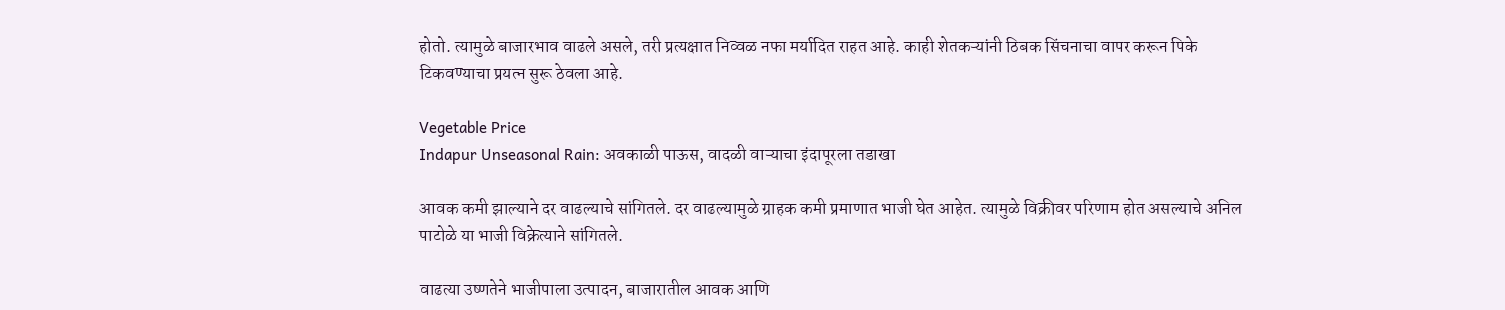होतो. त्यामुळे बाजारभाव वाढले असले, तरी प्रत्यक्षात निव्वळ नफा मर्यादित राहत आहे. काही शेतकऱ्यांनी ठिबक सिंचनाचा वापर करून पिके टिकवण्याचा प्रयत्न सुरू ठेवला आहे.

Vegetable Price
Indapur Unseasonal Rain: अवकाळी पाऊस, वादळी वाऱ्याचा इंदापूरला तडाखा

आवक कमी झाल्याने दर वाढल्याचे सांगितले. दर वाढल्यामुळे ग्राहक कमी प्रमाणात भाजी घेत आहेत. त्यामुळे विक्रीवर परिणाम होत असल्याचे अनिल पाटोळे या भाजी विक्रेत्याने सांगितले.

वाढत्या उष्णतेने भाजीपाला उत्पादन, बाजारातील आवक आणि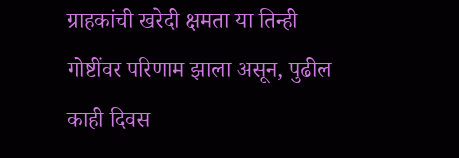ग्राहकांची खरेदी क्षमता या तिन्ही गोष्टींवर परिणाम झाला असून, पुढील काही दिवस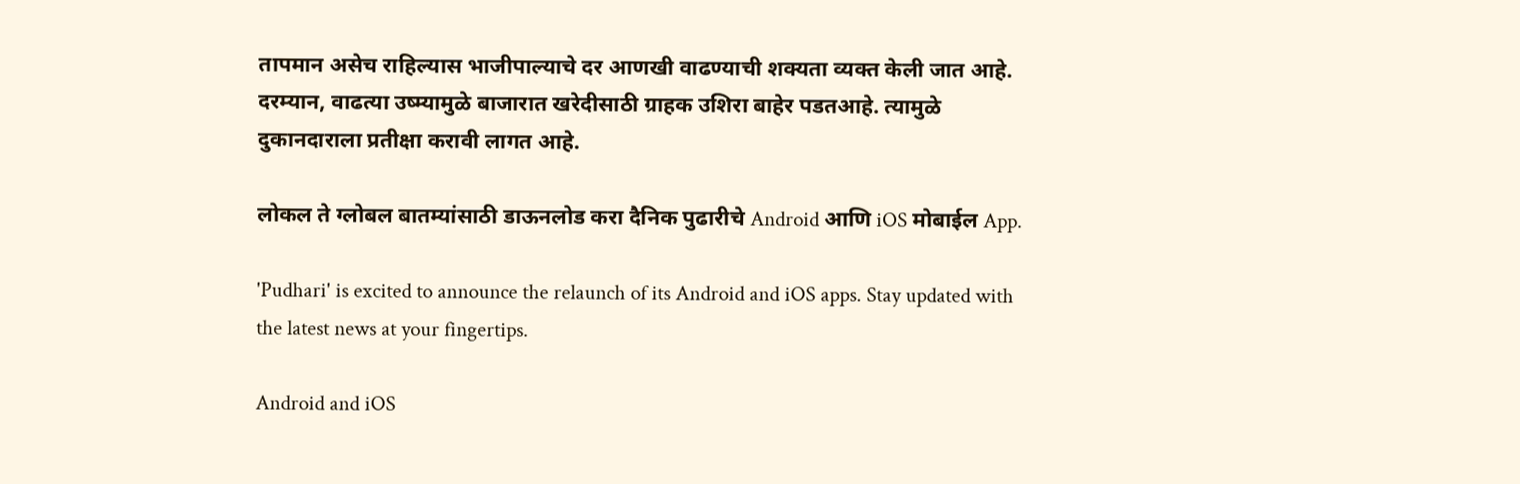तापमान असेच राहिल्यास भाजीपाल्याचे दर आणखी वाढण्याची शक्यता व्यक्त केली जात आहे. दरम्यान, वाढत्या उष्म्यामुळे बाजारात खरेदीसाठी ग्राहक उशिरा बाहेर पडतआहे. त्यामुळे दुकानदाराला प्रतीक्षा करावी लागत आहे.

लोकल ते ग्लोबल बातम्यांसाठी डाऊनलोड करा दैनिक पुढारीचे Android आणि iOS मोबाईल App.

'Pudhari' is excited to announce the relaunch of its Android and iOS apps. Stay updated with the latest news at your fingertips.

Android and iOS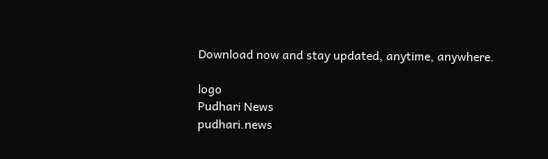Download now and stay updated, anytime, anywhere.

logo
Pudhari News
pudhari.news